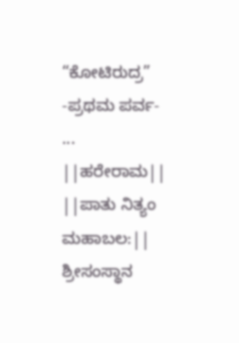“ಕೋಟಿರುದ್ರ” -ಪ್ರಥಮ ಪರ್ವ-
...
||ಹರೇರಾಮ||
||ಪಾತು ನಿತ್ಯಂ ಮಹಾಬಲ:||
ಶ್ರೀಸಂಸ್ಥಾನ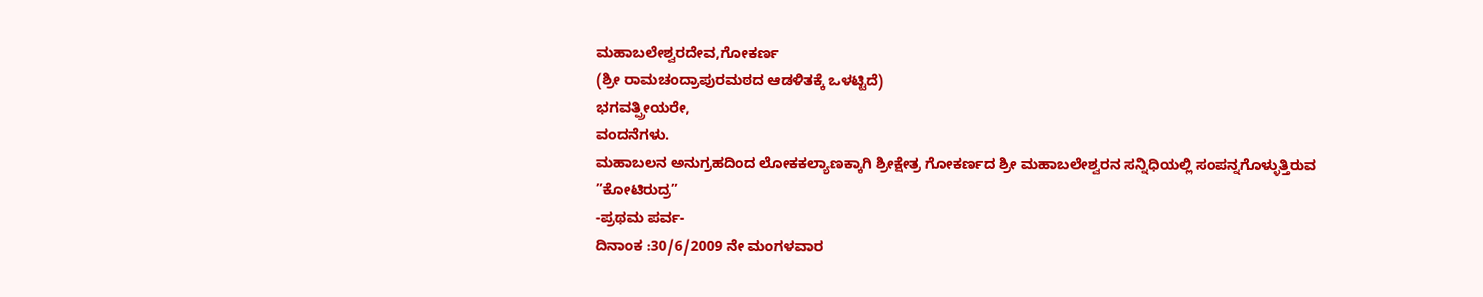ಮಹಾಬಲೇಶ್ವರದೇವ,ಗೋಕರ್ಣ
(ಶ್ರೀ ರಾಮಚಂದ್ರಾಪುರಮಠದ ಆಡಳಿತಕ್ಕೆ ಒಳಟ್ಟಿದೆ)
ಭಗವತ್ಪ್ರೀಯರೇ,
ವಂದನೆಗಳು.
ಮಹಾಬಲನ ಅನುಗ್ರಹದಿಂದ ಲೋಕಕಲ್ಯಾಣಕ್ಕಾಗಿ ಶ್ರೀಕ್ಷೇತ್ರ ಗೋಕರ್ಣದ ಶ್ರೀ ಮಹಾಬಲೇಶ್ವರನ ಸನ್ನಿಧಿಯಲ್ಲಿ ಸಂಪನ್ನಗೊಳ್ಳುತ್ತಿರುವ
”ಕೋಟಿರುದ್ರ”
-ಪ್ರಥಮ ಪರ್ವ-
ದಿನಾಂಕ :30/6/2009 ನೇ ಮಂಗಳವಾರ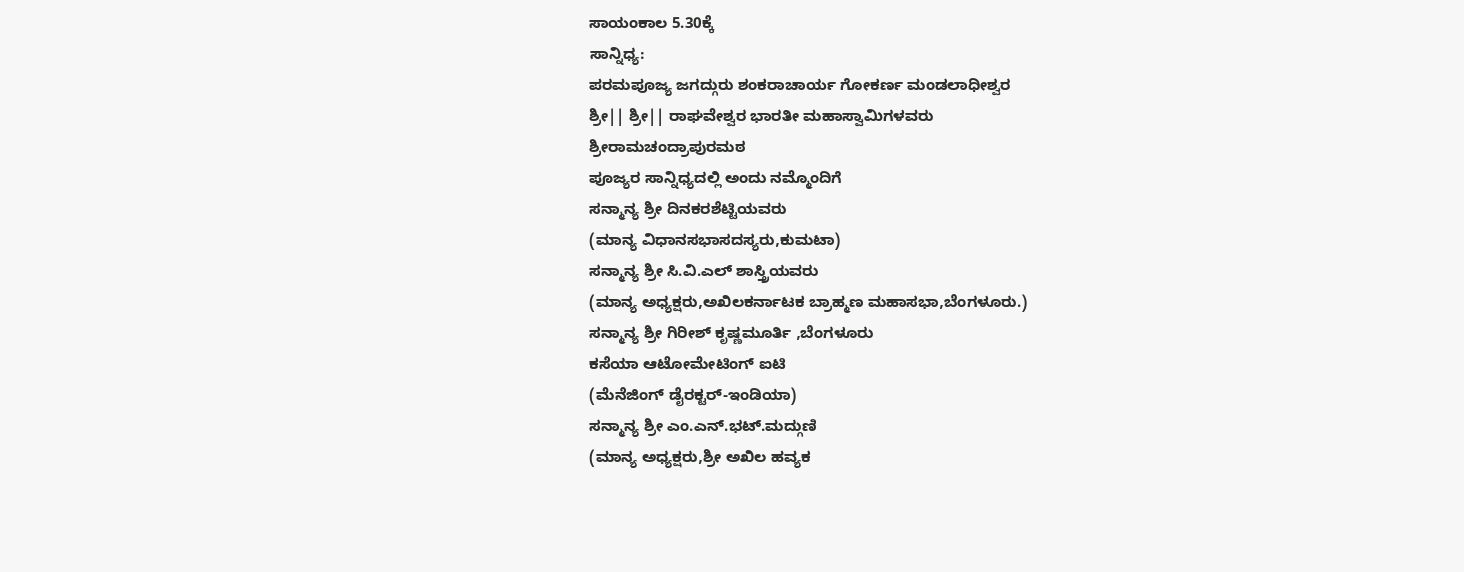ಸಾಯಂಕಾಲ 5.30ಕ್ಕೆ
ಸಾನ್ನಿಧ್ಯ:
ಪರಮಪೂಜ್ಯ ಜಗದ್ಗುರು ಶಂಕರಾಚಾರ್ಯ ಗೋಕರ್ಣ ಮಂಡಲಾಧೀಶ್ವರ
ಶ್ರೀ|| ಶ್ರೀ|| ರಾಘವೇಶ್ವರ ಭಾರತೀ ಮಹಾಸ್ವಾಮಿಗಳವರು
ಶ್ರೀರಾಮಚಂದ್ರಾಪುರಮಠ
ಪೂಜ್ಯರ ಸಾನ್ನಿಧ್ಯದಲ್ಲಿ ಅಂದು ನಮ್ಮೊಂದಿಗೆ
ಸನ್ಮಾನ್ಯ ಶ್ರೀ ದಿನಕರಶೆಟ್ಟಿಯವರು
(ಮಾನ್ಯ ವಿಧಾನಸಭಾಸದಸ್ಯರು,ಕುಮಟಾ)
ಸನ್ಮಾನ್ಯ ಶ್ರೀ ಸಿ.ವಿ.ಎಲ್ ಶಾಸ್ತ್ರಿಯವರು
(ಮಾನ್ಯ ಅಧ್ಯಕ್ಷರು,ಅಖಿಲಕರ್ನಾಟಕ ಬ್ರಾಹ್ಮಣ ಮಹಾಸಭಾ,ಬೆಂಗಳೂರು.)
ಸನ್ಮಾನ್ಯ ಶ್ರೀ ಗಿರೀಶ್ ಕೃಷ್ಣಮೂರ್ತಿ ,ಬೆಂಗಳೂರು
ಕಸೆಯಾ ಆಟೋಮೇಟಿಂಗ್ ಐಟಿ
(ಮೆನೆಜಿಂಗ್ ಡೈರಕ್ಟರ್-ಇಂಡಿಯಾ)
ಸನ್ಮಾನ್ಯ ಶ್ರೀ ಎಂ.ಎನ್.ಭಟ್.ಮದ್ಗುಣಿ
(ಮಾನ್ಯ ಅಧ್ಯಕ್ಷರು,ಶ್ರೀ ಅಖಿಲ ಹವ್ಯಕ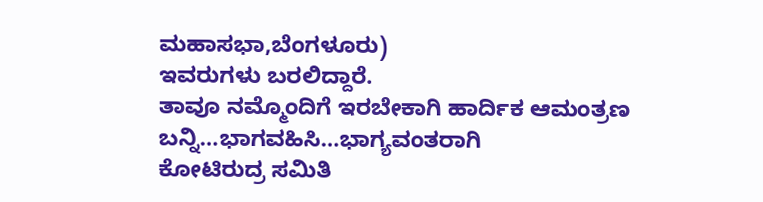ಮಹಾಸಭಾ,ಬೆಂಗಳೂರು)
ಇವರುಗಳು ಬರಲಿದ್ದಾರೆ.
ತಾವೂ ನಮ್ಮೊಂದಿಗೆ ಇರಬೇಕಾಗಿ ಹಾರ್ದಿಕ ಆಮಂತ್ರಣ
ಬನ್ನಿ…ಭಾಗವಹಿಸಿ…ಭಾಗ್ಯವಂತರಾಗಿ
ಕೋಟಿರುದ್ರ ಸಮಿತಿ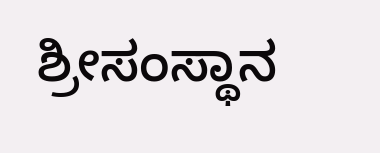ಶ್ರೀಸಂಸ್ಥಾನ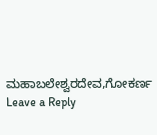ಮಹಾಬಲೇಶ್ವರದೇವ,ಗೋಕರ್ಣ
Leave a Reply